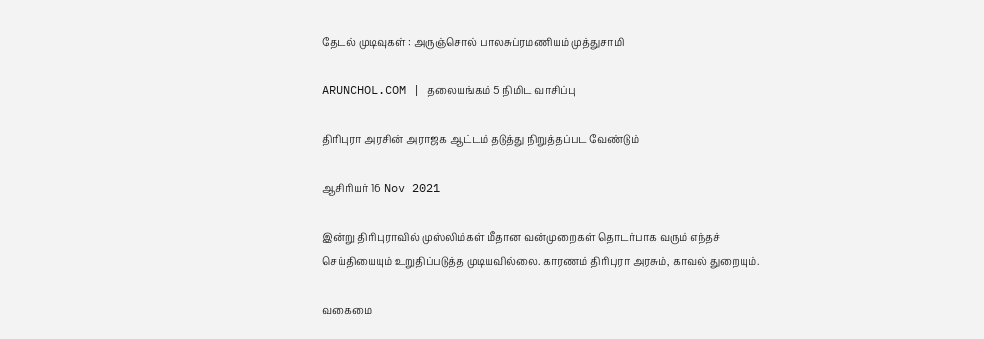தேடல் முடிவுகள் : அருஞ்சொல் பாலசுப்ரமணியம் முத்துசாமி

ARUNCHOL.COM | தலையங்கம் 5 நிமிட வாசிப்பு

திரிபுரா அரசின் அராஜக ஆட்டம் தடுத்து நிறுத்தப்பட வேண்டும்

ஆசிரியர் 16 Nov 2021

இன்று திரிபுராவில் முஸ்லிம்கள் மீதான வன்முறைகள் தொடர்பாக வரும் எந்தச் செய்தியையும் உறுதிப்படுத்த முடியவில்லை. காரணம் திரிபுரா அரசும், காவல் துறையும்.

வகைமை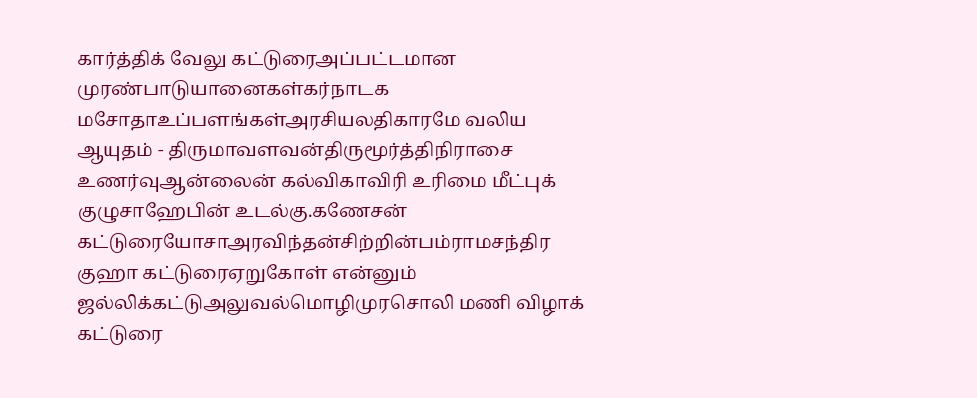கார்த்திக் வேலு கட்டுரைஅப்பட்டமான முரண்பாடுயானைகள்கர்நாடக மசோதாஉப்பளங்கள்அரசியலதிகாரமே வலிய ஆயுதம் - திருமாவளவன்திருமூர்த்திநிராசை உணர்வுஆன்லைன் கல்விகாவிரி உரிமை மீட்புக் குழுசாஹேபின் உடல்கு.கணேசன் கட்டுரையோசாஅரவிந்தன்சிற்றின்பம்ராமசந்திர குஹா கட்டுரைஏறுகோள் என்னும் ஜல்லிக்கட்டுஅலுவல்மொழிமுரசொலி மணி விழாக் கட்டுரை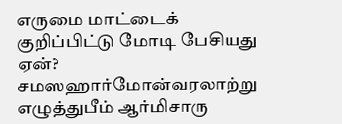எருமை மாட்டைக் குறிப்பிட்டு மோடி பேசியது ஏன்? சமஸஹார்மோன்வரலாற்று எழுத்துபீம் ஆர்மிசாரு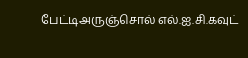பேட்டிஅருஞ்சொல் எல்.ஐ.சி.கவுட்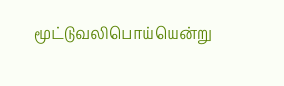மூட்டுவலிபொய்யென்று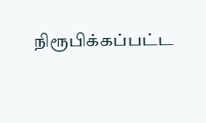நிரூபிக்கப்பட்ட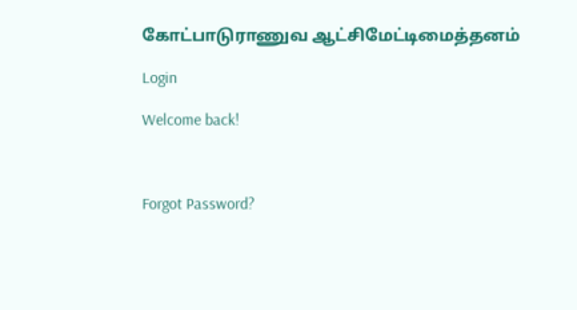கோட்பாடுராணுவ ஆட்சிமேட்டிமைத்தனம்

Login

Welcome back!



Forgot Password?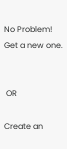No Problem! Get a new one.


 OR

Create an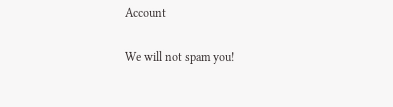Account

We will not spam you!